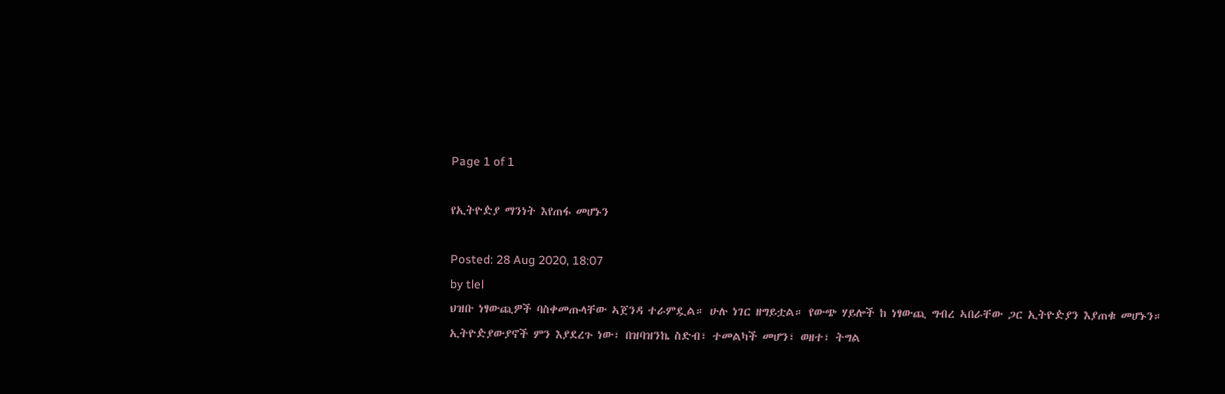Page 1 of 1

የኢትዮዽያ ማንነት እየጠፋ መሆኑን

Posted: 28 Aug 2020, 18:07
by tlel
ህዝቡ ነፃውጪዎች ባስቀመጡላቸው ኣጀንዳ ተራምዷል። ሁሉ ነገር ዘግይቷል። የውጭ ሃይሎች ከ ነፃውጪ ግብረ ኣበራቸው ጋር ኢትዮዽያን እያጠቁ መሆኑን። ኢትዮዽያውያኖች ምን እያደረጉ ነው፣ በዝባዝንኬ ስድብ፣ ተመልካች መሆን፣ ወዘተ፣ ትግል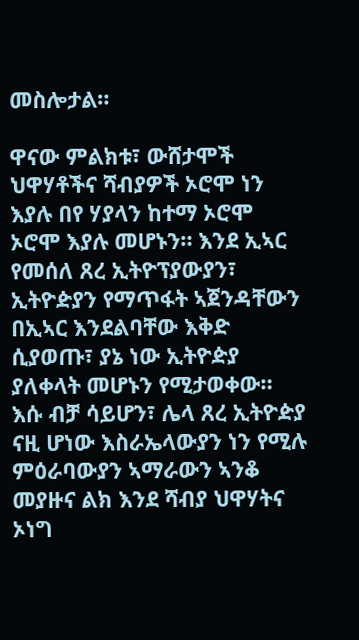መስሎታል።

ዋናው ምልክቱ፣ ውሸታሞች ህዋሃቶችና ሻብያዎች ኦሮሞ ነን እያሉ በየ ሃያላን ከተማ ኦሮሞ ኦሮሞ እያሉ መሆኑን። እንደ ኢኣር የመሰለ ጸረ ኢትዮፕያውያን፣ ኢትዮዽያን የማጥፋት ኣጀንዳቸውን በኢኣር እንደልባቸው እቅድ ሲያወጡ፣ ያኔ ነው ኢትዮዽያ ያለቀላት መሆኑን የሚታወቀው። እሱ ብቻ ሳይሆን፣ ሌላ ጸረ ኢትዮዽያ ናዚ ሆነው እስራኤላውያን ነን የሚሉ ምዕራባውያን ኣማራውን ኣንቆ መያዙና ልክ እንደ ሻብያ ህዋሃትና ኦነግ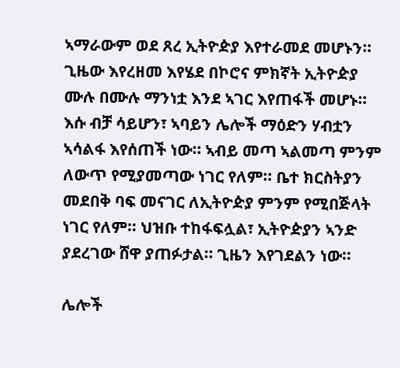ኣማራውም ወደ ጸረ ኢትዮዽያ እየተራመደ መሆኑን። ጊዜው እየረዘመ እየሄደ በኮሮና ምክኛት ኢትዮዽያ ሙሉ በሙሉ ማንነቷ እንደ ኣገር እየጠፋች መሆኑ። እሱ ብቻ ሳይሆን፣ ኣባይን ሌሎች ማዕድን ሃብቷን ኣሳልፋ እየሰጠች ነው። ኣብይ መጣ ኣልመጣ ምንም ለውጥ የሚያመጣው ነገር የለም። ቤተ ክርስትያን መደበቅ ባፍ መናገር ለኢትዮዽያ ምንም የሚበጅላት ነገር የለም። ህዝቡ ተከፋፍሏል፣ ኢትዮዽያን ኣንድ ያደረገው ሸዋ ያጠፉታል። ጊዜን እየገደልን ነው።

ሌሎች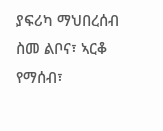ያፍሪካ ማህበረሰብ ስመ ልቦና፣ ኣርቆ የማሰብ፣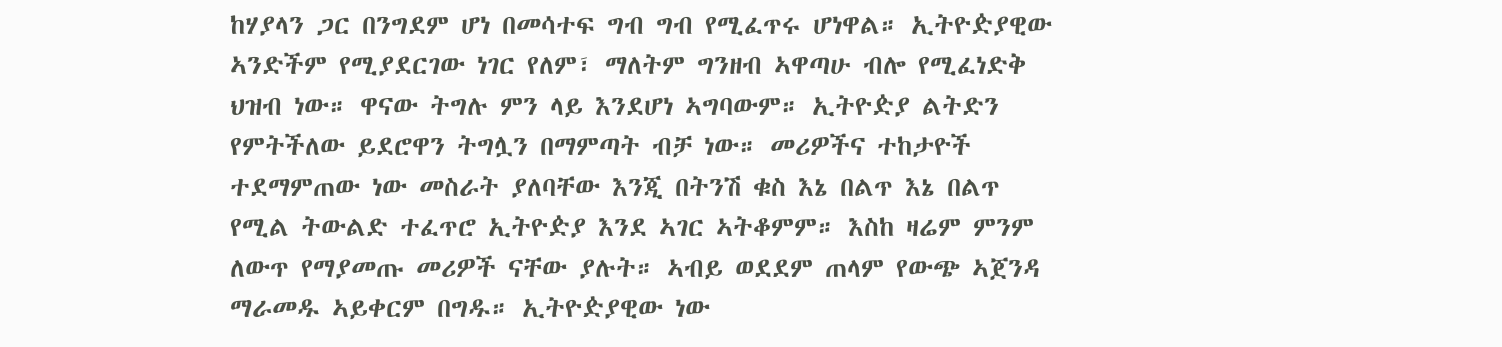ከሃያላን ጋር በንግደም ሆነ በመሳተፍ ግብ ግብ የሚፈጥሩ ሆነዋል። ኢትዮዽያዊው ኣንድችም የሚያደርገው ነገር የለም፣ ማለትም ግንዘብ ኣዋጣሁ ብሎ የሚፈነድቅ ህዝብ ነው። ዋናው ትግሉ ምን ላይ እንደሆነ ኣግባውም። ኢትዮዽያ ልትድን የምትችለው ይደሮዋን ትግሏን በማምጣት ብቻ ነው። መሪዎችና ተከታዮች ተደማምጠው ነው መስራት ያለባቸው እንጂ በትንሽ ቁስ እኔ በልጥ እኔ በልጥ የሚል ትውልድ ተፈጥሮ ኢትዮዽያ እንደ ኣገር ኣትቆምም። እስከ ዛሬም ምንም ለውጥ የማያመጡ መሪዎች ናቸው ያሉት። ኣብይ ወደደም ጠላም የውጭ ኣጀንዳ ማራመዱ ኣይቀርም በግዱ። ኢትዮዽያዊው ነው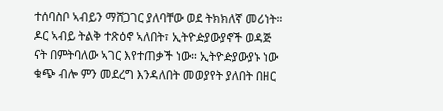ተሰባስቦ ኣብይን ማሸጋገር ያለባቸው ወደ ትክክለኛ መሪነት። ዶር ኣብይ ትልቅ ተጽዕኖ ኣለበት፣ ኢትዮዽያውያኖች ወዳጅ ናት በምትባለው ኣገር እየተጠቃች ነው። ኢትዮዽያውያኑ ነው ቁጭ ብሎ ምን መደረግ እንዳለበት መወያየት ያለበት በዘር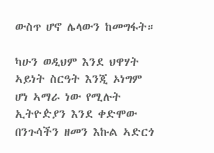ውስጥ ሆኖ ሌላውን ከመግፋት።

ካሁን ወዲህም እንደ ህዋሃት ኣይነት ስርዓት እንጂ ኦነግም ሆነ ኣማራ ነው የሚሉት ኢትዮዽያን እንደ ቀድሞው በንጉሳችን ዘመን እኩል ኣድርጎ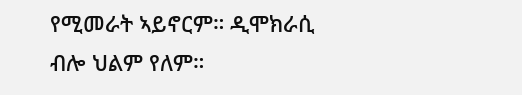የሚመራት ኣይኖርም። ዲሞክራሲ ብሎ ህልም የለም።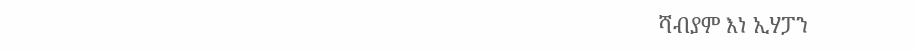ሻብያም እነ ኢሃፓን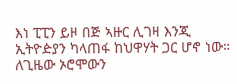እነ ፒፒን ይዞ በጅ ኣዙር ሊገዛ እንጂ ኢትዮዽያን ካላጠፋ ከህዋሃት ጋር ሆኖ ነው። ለጊዜው ኦሮሞውን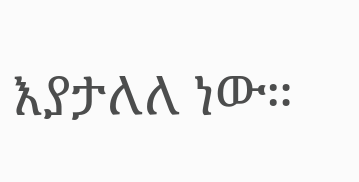እያታለለ ነው።